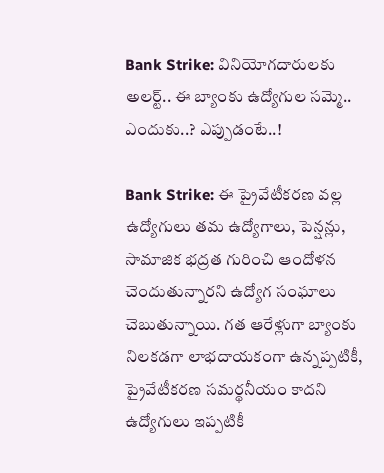Bank Strike: వినియోగదారులకు అలర్ట్‌.. ఈ బ్యాంకు ఉద్యోగుల సమ్మె.. ఎందుకు..? ఎప్పుడంటే..!

Bank Strike: ఈ ప్రైవేటీకరణ వల్ల ఉద్యోగులు తమ ఉద్యోగాలు, పెన్షన్లు, సామాజిక భద్రత గురించి ఆందోళన చెందుతున్నారని ఉద్యోగ సంఘాలు చెబుతున్నాయి. గత ఆరేళ్లుగా బ్యాంకు నిలకడగా లాభదాయకంగా ఉన్నప్పటికీ, ప్రైవేటీకరణ సమర్థనీయం కాదని ఉద్యోగులు ఇప్పటికీ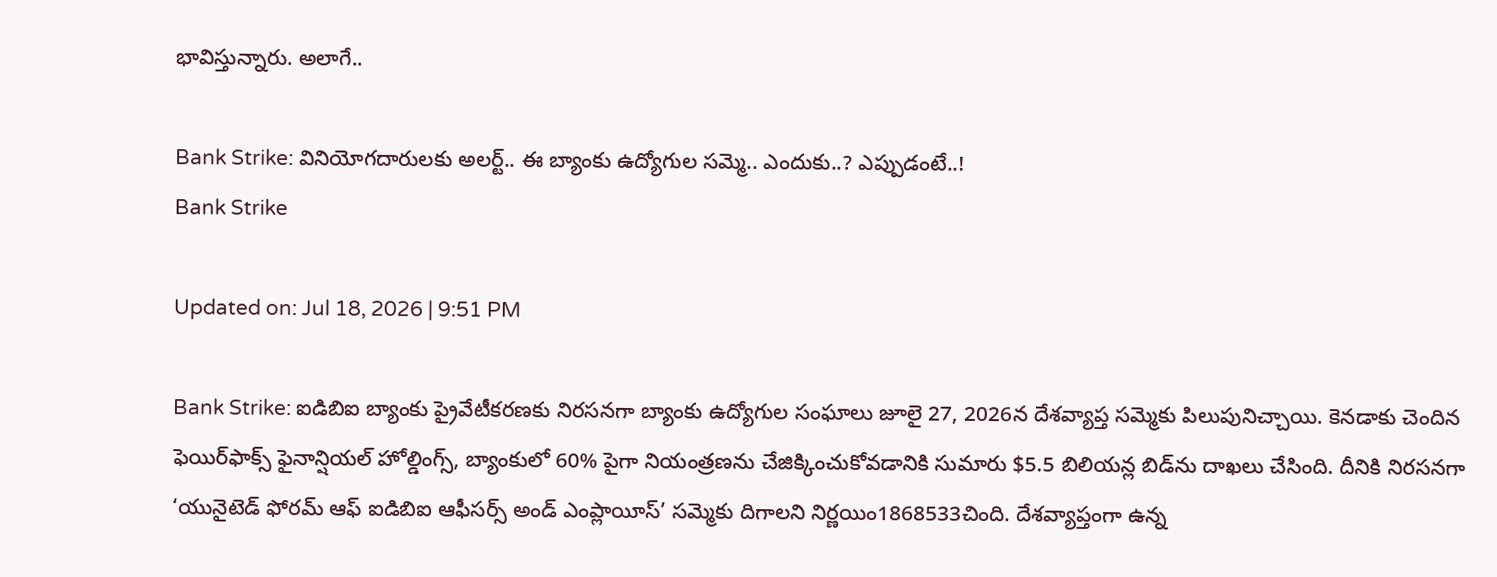భావిస్తున్నారు. అలాగే..

Bank Strike: వినియోగదారులకు అలర్ట్‌.. ఈ బ్యాంకు ఉద్యోగుల సమ్మె.. ఎందుకు..? ఎప్పుడంటే..!
Bank Strike

Updated on: Jul 18, 2026 | 9:51 PM

Bank Strike: ఐడిబిఐ బ్యాంకు ప్రైవేటీకరణకు నిరసనగా బ్యాంకు ఉద్యోగుల సంఘాలు జూలై 27, 2026న దేశవ్యాప్త సమ్మెకు పిలుపునిచ్చాయి. కెనడాకు చెందిన ఫెయిర్‌ఫాక్స్ ఫైనాన్షియల్ హోల్డింగ్స్, బ్యాంకులో 60% పైగా నియంత్రణను చేజిక్కించుకోవడానికి సుమారు $5.5 బిలియన్ల బిడ్‌ను దాఖలు చేసింది. దీనికి నిరసనగా ‘యునైటెడ్ ఫోరమ్ ఆఫ్ ఐడిబిఐ ఆఫీసర్స్ అండ్ ఎంప్లాయీస్’ సమ్మెకు దిగాలని నిర్ణయిం1868533చింది. దేశవ్యాప్తంగా ఉన్న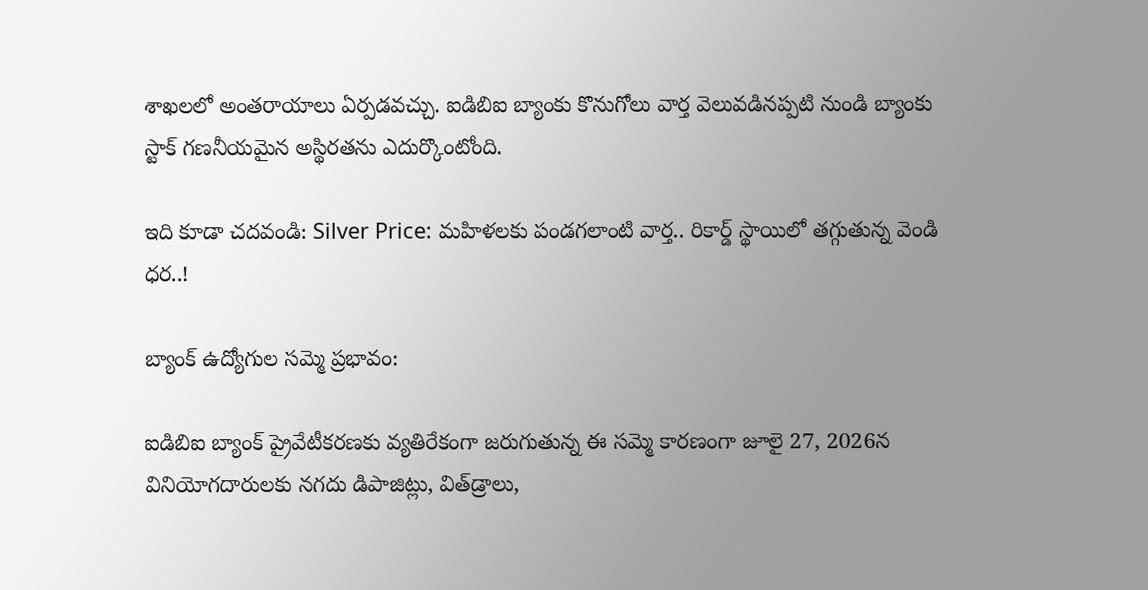శాఖలలో అంతరాయాలు ఏర్పడవచ్చు. ఐడిబిఐ బ్యాంకు కొనుగోలు వార్త వెలువడినప్పటి నుండి బ్యాంకు స్టాక్ గణనీయమైన అస్థిరతను ఎదుర్కొంటోంది.

ఇది కూడా చదవండి: Silver Price: మహిళలకు పండగలాంటి వార్త.. రికార్డ్‌ స్థాయిలో తగ్గుతున్న వెండి ధర..!

బ్యాంక్ ఉద్యోగుల సమ్మె ప్రభావం:

ఐడిబిఐ బ్యాంక్ ప్రైవేటీకరణకు వ్యతిరేకంగా జరుగుతున్న ఈ సమ్మె కారణంగా జూలై 27, 2026న వినియోగదారులకు నగదు డిపాజిట్లు, విత్‌డ్రాలు,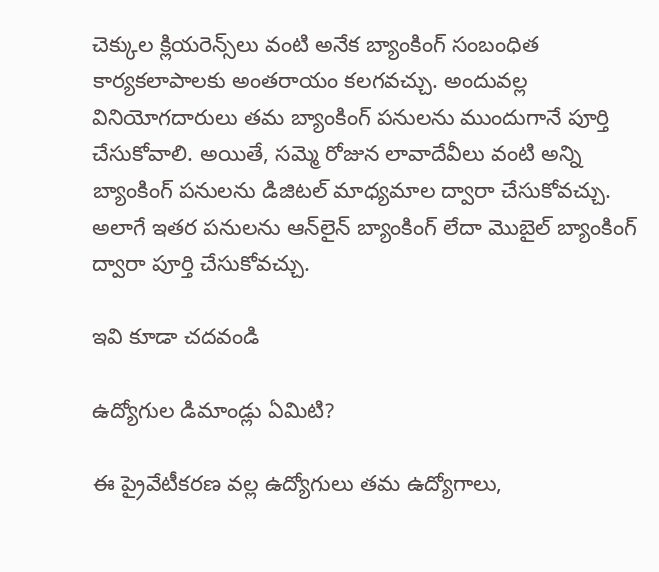చెక్కుల క్లియరెన్స్‌లు వంటి అనేక బ్యాంకింగ్ సంబంధిత కార్యకలాపాలకు అంతరాయం కలగవచ్చు. అందువల్ల వినియోగదారులు తమ బ్యాంకింగ్ పనులను ముందుగానే పూర్తి చేసుకోవాలి. అయితే, సమ్మె రోజున లావాదేవీలు వంటి అన్ని బ్యాంకింగ్ పనులను డిజిటల్ మాధ్యమాల ద్వారా చేసుకోవచ్చు. అలాగే ఇతర పనులను ఆన్‌లైన్ బ్యాంకింగ్ లేదా మొబైల్ బ్యాంకింగ్ ద్వారా పూర్తి చేసుకోవచ్చు.

ఇవి కూడా చదవండి

ఉద్యోగుల డిమాండ్లు ఏమిటి?

ఈ ప్రైవేటీకరణ వల్ల ఉద్యోగులు తమ ఉద్యోగాలు,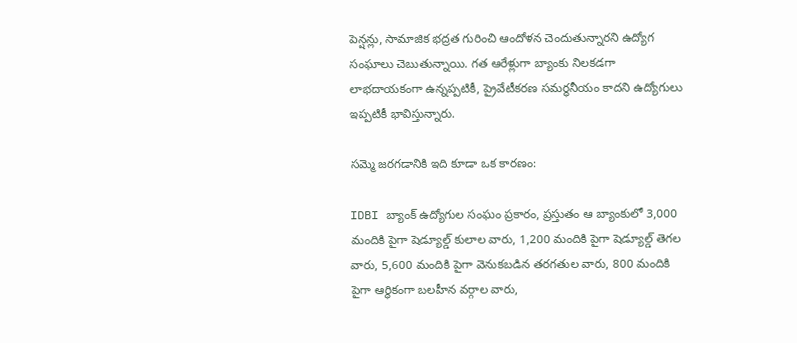పెన్షన్లు, సామాజిక భద్రత గురించి ఆందోళన చెందుతున్నారని ఉద్యోగ సంఘాలు చెబుతున్నాయి. గత ఆరేళ్లుగా బ్యాంకు నిలకడగా లాభదాయకంగా ఉన్నప్పటికీ, ప్రైవేటీకరణ సమర్థనీయం కాదని ఉద్యోగులు ఇప్పటికీ భావిస్తున్నారు.

సమ్మె జరగడానికి ఇది కూడా ఒక కారణం:

IDBI బ్యాంక్ ఉద్యోగుల సంఘం ప్రకారం, ప్రస్తుతం ఆ బ్యాంకులో 3,000 మందికి పైగా షెడ్యూల్డ్ కులాల వారు, 1,200 మందికి పైగా షెడ్యూల్డ్ తెగల వారు, 5,600 మందికి పైగా వెనుకబడిన తరగతుల వారు, 800 మందికి పైగా ఆర్థికంగా బలహీన వర్గాల వారు,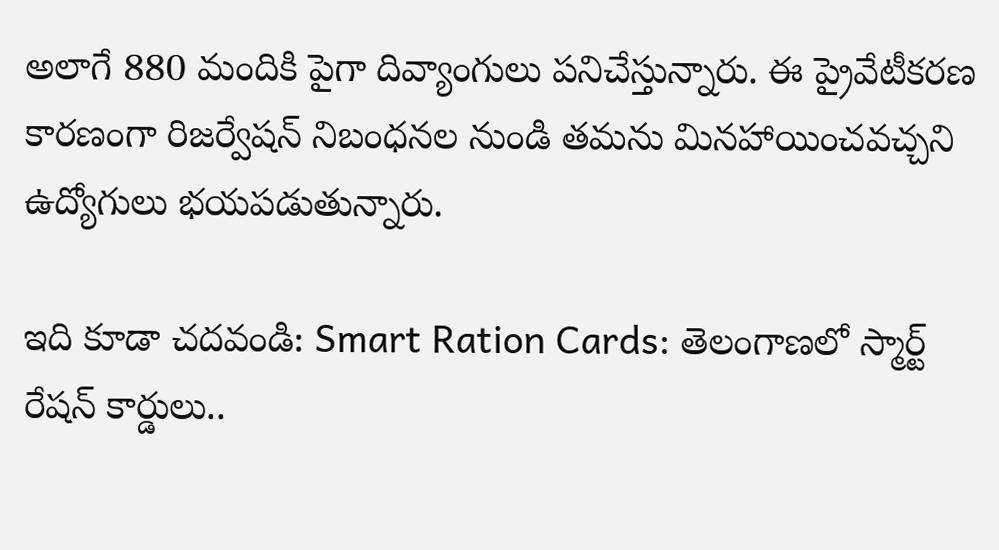అలాగే 880 మందికి పైగా దివ్యాంగులు పనిచేస్తున్నారు. ఈ ప్రైవేటీకరణ కారణంగా రిజర్వేషన్ నిబంధనల నుండి తమను మినహాయించవచ్చని ఉద్యోగులు భయపడుతున్నారు.

ఇది కూడా చదవండి: Smart Ration Cards: తెలంగాణలో స్మార్ట్‌ రేషన్‌ కార్డులు..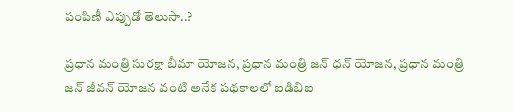పంపిణీ ఎప్పుడో తెలుసా..?

ప్రధాన మంత్రి సురక్షా బీమా యోజన, ప్రధాన మంత్రి జన్ ధన్ యోజన, ప్రధాన మంత్రి జన్ జీవన్ యోజన వంటి అనేక పథకాలలో ఐడిబిఐ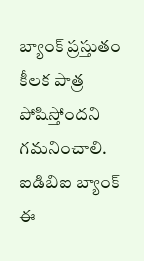బ్యాంక్ ప్రస్తుతం కీలక పాత్ర పోషిస్తోందని గమనించాలి. ఐడిబిఐ బ్యాంక్ ఈ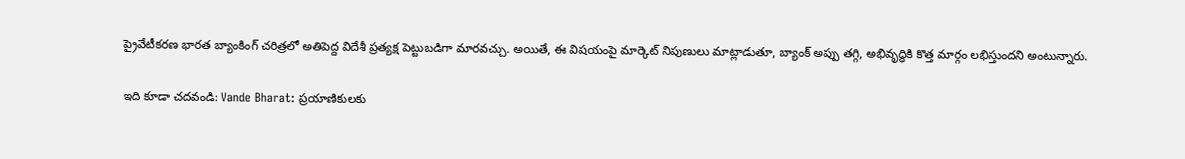ప్రైవేటీకరణ భారత బ్యాంకింగ్ చరిత్రలో అతిపెద్ద విదేశీ ప్రత్యక్ష పెట్టుబడిగా మారవచ్చు. అయితే, ఈ విషయంపై మార్కెట్ నిపుణులు మాట్లాడుతూ, బ్యాంక్ అప్పు తగ్గి, అభివృద్ధికి కొత్త మార్గం లభిస్తుందని అంటున్నారు.

ఇది కూడా చదవండి: Vande Bharat: ప్రయాణికులకు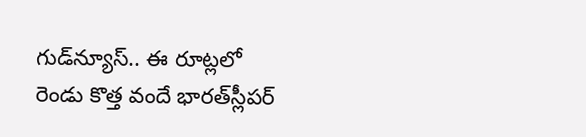గుడ్‌న్యూస్‌.. ఈ రూట్లలో రెండు కొత్త వందే భారత్‌స్లీపర్‌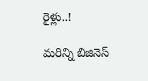రైళ్లు..!

మరిన్ని బిజినెస్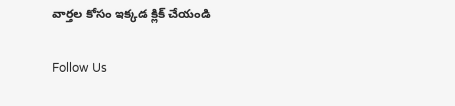వార్తల కోసం ఇక్కడ క్లిక్ చేయండి

Follow Us